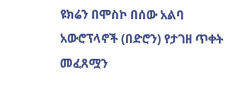ዩክሬን በሞስኮ በሰው አልባ አውሮፕላኖች (በድሮን) የታገዘ ጥቀት መፈጸሟን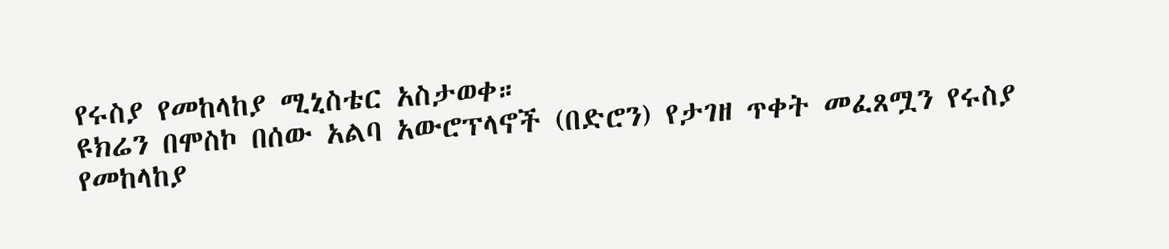የሩስያ የመከላከያ ሚኒስቴር አስታወቀ።
ዩክሬን በሞስኮ በሰው አልባ አውሮፕላኖች (በድሮን) የታገዘ ጥቀት መፈጸሟን የሩስያ የመከላከያ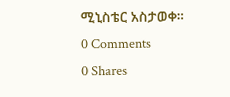ሚኒስቴር አስታወቀ።
0 Comments
0 Shares